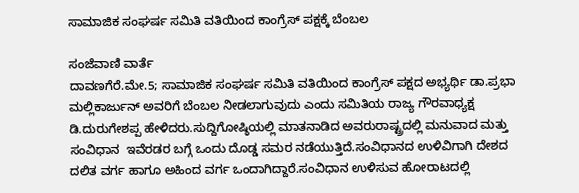ಸಾಮಾಜಿಕ ಸಂಘರ್ಷ ಸಮಿತಿ ವತಿಯಿಂದ ಕಾಂಗ್ರೆಸ್ ‌ಪಕ್ಷಕ್ಕೆ ಬೆಂಬಲ

ಸಂಜೆವಾಣಿ ವಾರ್ತೆ
ದಾವಣಗೆರೆ.ಮೇ.5; ಸಾಮಾಜಿಕ ಸಂಘರ್ಷ ಸಮಿತಿ ವತಿಯಿಂದ ಕಾಂಗ್ರೆಸ್ ‌ಪಕ್ಷದ ಅಭ್ಯರ್ಥಿ ಡಾ.ಪ್ರಭಾ‌  ಮಲ್ಲಿಕಾರ್ಜುನ್‌ ಅವರಿಗೆ ಬೆಂಬಲ ನೀಡಲಾಗುವುದು ಎಂದು ಸಮಿತಿಯ ರಾಜ್ಯ‌ ಗೌರವಾಧ್ಯಕ್ಷ ಡಿ.ದುರುಗೇಶಪ್ಪ ಹೇಳಿದರು.ಸುದ್ದಿಗೋಷ್ಠಿಯಲ್ಲಿ ಮಾತನಾಡಿದ ಅವರುರಾಷ್ಟ್ರದಲ್ಲಿ‌ ಮನುವಾದ ಮತ್ತು‌ ಸಂವಿಧಾನ‌  ಇವೆರಡರ ಬಗ್ಗೆ ಒಂದು‌ ದೊಡ್ಡ ಸಮರ ನಡೆಯುತ್ತಿದೆ.ಸಂವಿಧಾನದ ಉಳಿವಿಗಾಗಿ ದೇಶದ ದಲಿತ ವರ್ಗ ಹಾಗೂ ಅಹಿಂದ ವರ್ಗ‌ ಒಂದಾಗಿದ್ದಾರೆ.ಸಂವಿಧಾನ ಉಳಿಸುವ ಹೋರಾಟದಲ್ಲಿ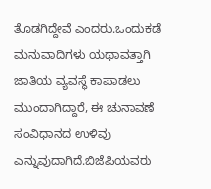ತೊಡಗಿದ್ದೇವೆ ಎಂದರು.ಒಂದುಕಡೆ ಮನುವಾದಿಗಳು ಯಥಾವತ್ತಾಗಿ ಜಾತಿಯ ವ್ಯವಸ್ಥೆ ಕಾಪಾಡಲು ಮುಂದಾಗಿದ್ದಾರೆ, ಈ ಚುನಾವಣೆ ಸಂವಿಧಾನದ ಉಳಿವು ಎನ್ನುವುದಾಗಿದೆ.ಬಿಜೆಪಿ‌ಯವರು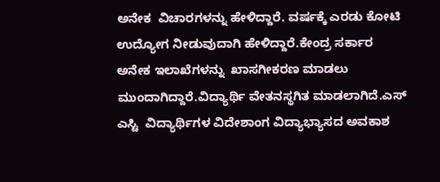ಅನೇಕ‌  ವಿಚಾರ‌ಗಳನ್ನು ಹೇಳಿದ್ದಾರೆ. ವರ್ಷಕ್ಕೆ ಎರಡು ಕೋಟಿ ಉದ್ಯೋಗ ನೀಡುವುದಾಗಿ ಹೇಳಿದ್ದಾರೆ.ಕೇಂದ್ರ ಸರ್ಕಾರ ಅನೇಕ‌ ಇಲಾಖೆಗಳನ್ನು‌  ಖಾಸಗೀಕರಣ ಮಾಡಲು‌ ಮುಂದಾಗಿದ್ದಾರೆ.ವಿದ್ಯಾರ್ಥಿ ‌ವೇತನ‌ಸ್ಥಗಿತ ಮಾಡಲಾಗಿದೆ.ಎಸ್ ಎಸ್ಟಿ  ವಿದ್ಯಾರ್ಥಿಗಳ ವಿದೇಶಾಂಗ ವಿದ್ಯಾಭ್ಯಾಸದ ಅವಕಾಶ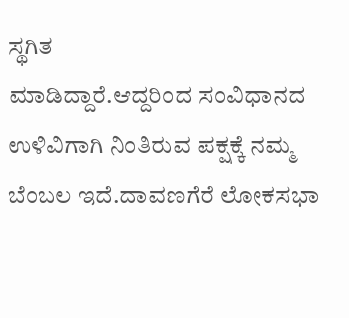ಸ್ಥಗಿತ ಮಾಡಿದ್ದಾರೆ.ಆದ್ದರಿಂದ ‌ಸಂವಿಧಾನದ ಉಳಿವಿಗಾಗಿ ನಿಂತಿರುವ ಪಕ್ಷಕ್ಕೆ ನಮ್ಮ ಬೆಂಬಲ ಇದೆ.ದಾವಣಗೆರೆ ಲೋಕಸಭಾ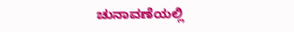ಚುನಾವಣೆಯಲ್ಲಿ‌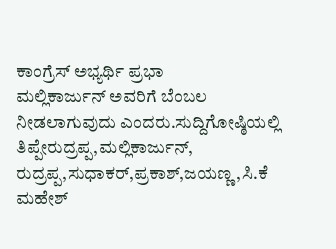ಕಾಂಗ್ರೆಸ್ ಅಭ್ಯರ್ಥಿ ಪ್ರಭಾ ಮಲ್ಲಿಕಾರ್ಜುನ್‌ ‌ಅವರಿಗೆ ಬೆಂಬಲ ನೀಡಲಾಗುವುದು ಎಂದರು.ಸುದ್ದಿಗೋಷ್ಠಿಯಲ್ಲಿ ತಿಪ್ಪೇರುದ್ರಪ್ಪ,ಮಲ್ಲಿಕಾರ್ಜುನ್‌, ರುದ್ರಪ್ಪ,ಸುಧಾಕರ್,ಪ್ರಕಾಶ್,ಜಯಣ್ಣ,ಸಿ.ಕೆ ಮಹೇಶ್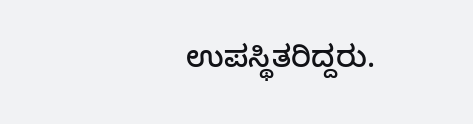ಉಪಸ್ಥಿತರಿದ್ದರು.